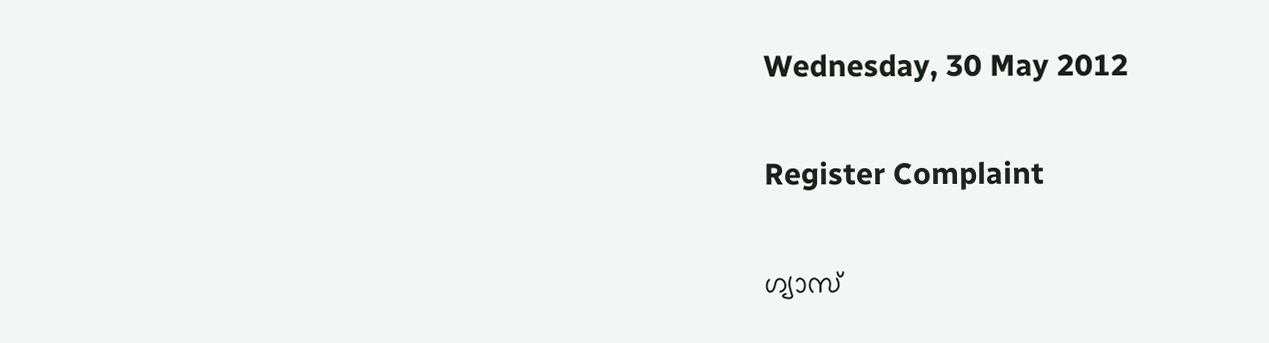Wednesday, 30 May 2012

Register Complaint

ഗ്യാസ്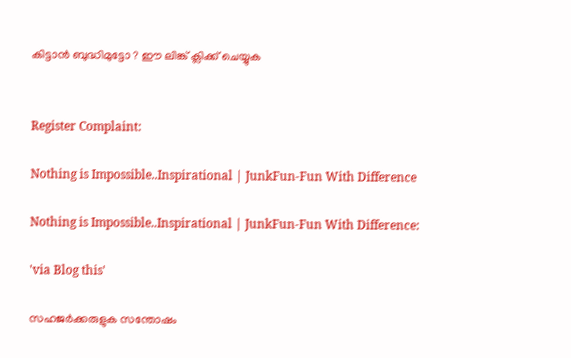കിട്ടാന്‍ ബുദ്ധിമുട്ടോ ? ഈ ലിങ്ക് ക്ലിക്ക് ചെയ്യുക


Register Complaint:

Nothing is Impossible..Inspirational | JunkFun-Fun With Difference

Nothing is Impossible..Inspirational | JunkFun-Fun With Difference:

'via Blog this'

സഹജര്‍ക്കരുളുക സന്തോഷം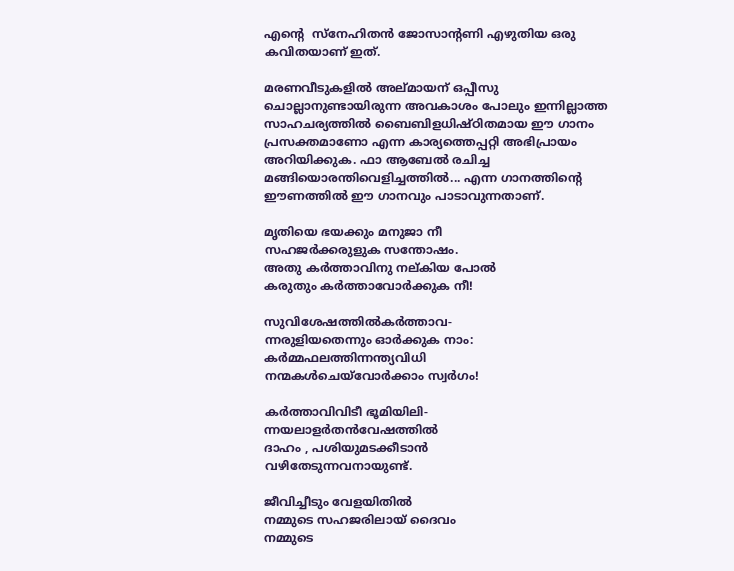എന്‍റെ  സ്നേഹിതന്‍ ജോസാന്റണി എഴുതിയ ഒരു കവിതയാണ് ഇത്‌.

മരണവീടുകളില്‍ അല്മായന് ഒപ്പീസു ചൊല്ലാനുണ്ടായിരുന്ന അവകാശം പോലും ഇന്നില്ലാത്ത സാഹചര്യത്തില്‍ ബൈബിളധിഷ്ഠിതമായ ഈ ഗാനം പ്രസക്തമാണോ എന്ന കാര്യത്തെപ്പറ്റി അഭിപ്രായം അറിയിക്കുക. ഫാ ആബേല്‍ രചിച്ച മങ്ങിയൊരന്തിവെളിച്ചത്തില്‍... എന്ന ഗാനത്തിന്റെ ഈണത്തില്‍ ഈ ഗാനവും പാടാവുന്നതാണ്.

മൃതിയെ ഭയക്കും മനുജാ നീ
സഹജര്‍ക്കരുളുക സന്തോഷം.
അതു കര്‍ത്താവിനു നല്കിയ പോല്‍
കരുതും കര്‍ത്താവോര്‍ക്കുക നീ!

സുവിശേഷത്തില്‍കര്‍ത്താവ-
ന്നരുളിയതെന്നും ഓര്‍ക്കുക നാം:
കര്‍മ്മഫലത്തിന്നന്ത്യവിധി
നന്മകള്‍ചെയ്‌വോര്‍ക്കാം സ്വര്‍ഗം!

കര്‍ത്താവിവിടീ ഭൂമിയിലി-
ന്നയലാളര്‍തന്‍വേഷത്തില്‍
ദാഹം , പശിയുമടക്കീടാന്‍
വഴിതേടുന്നവനായുണ്ട്.

ജീവിച്ചീടും വേളയിതില്‍
നമ്മുടെ സഹജരിലായ് ദൈവം
നമ്മുടെ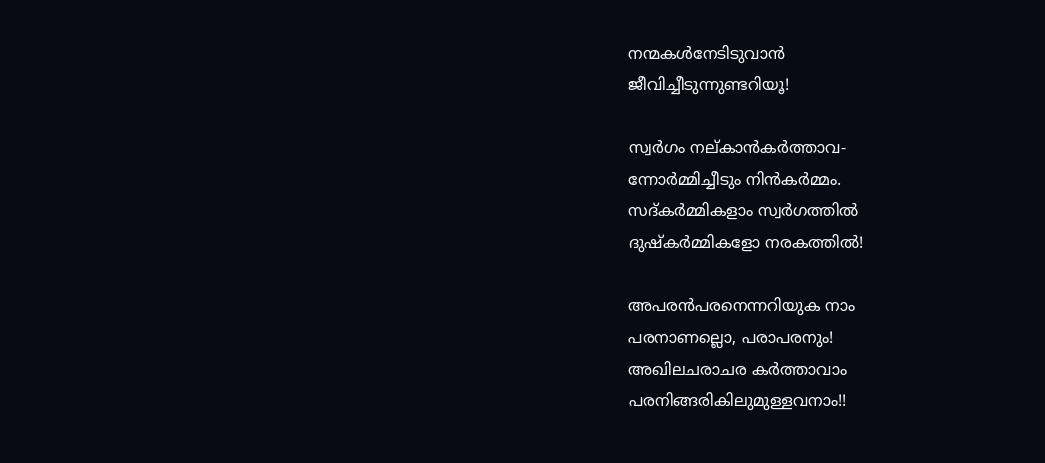നന്മകള്‍നേടിടുവാന്‍
ജീവിച്ചീടുന്നുണ്ടറിയൂ!

സ്വര്‍ഗം നല്കാന്‍കര്‍ത്താവ-
ന്നോര്‍മ്മിച്ചീടും നിന്‍കര്‍മ്മം.
സദ്കര്‍മ്മികളാം സ്വര്‍ഗത്തില്‍
ദുഷ്‌കര്‍മ്മികളോ നരകത്തില്‍!

അപരന്‍പരനെന്നറിയുക നാം
പരനാണല്ലൊ, പരാപരനും!
അഖിലചരാചര കര്‍ത്താവാം
പരനിങ്ങരികിലുമുള്ളവനാം!!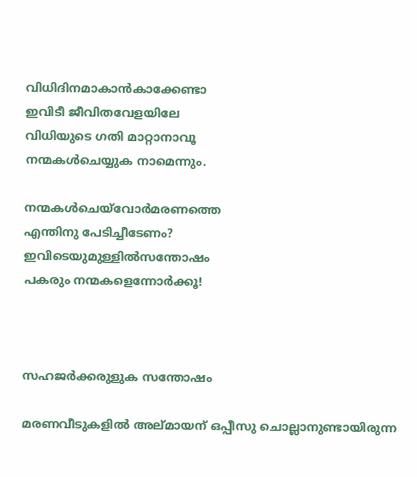വിധിദിനമാകാന്‍കാക്കേണ്ടാ
ഇവിടീ ജീവിതവേളയിലേ
വിധിയുടെ ഗതി മാറ്റാനാവൂ
നന്മകള്‍ചെയ്യുക നാമെന്നും.

നന്മകള്‍ചെയ്‌വോര്‍മരണത്തെ
എന്തിനു പേടിച്ചീടേണം?
ഇവിടെയുമുള്ളില്‍സന്തോഷം
പകരും നന്മകളെന്നോര്‍ക്കൂ!



സഹജര്‍ക്കരുളുക സന്തോഷം

മരണവീടുകളില്‍ അല്മായന് ഒപ്പീസു ചൊല്ലാനുണ്ടായിരുന്ന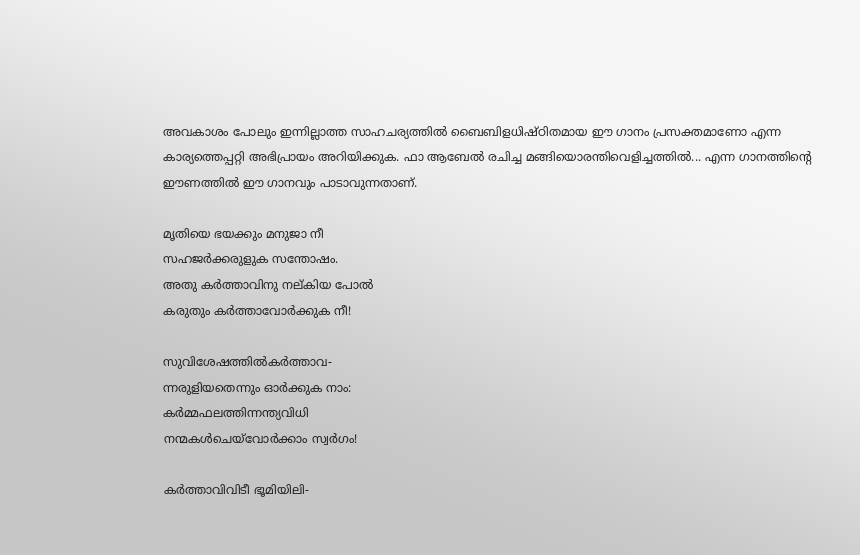അവകാശം പോലും ഇന്നില്ലാത്ത സാഹചര്യത്തില്‍ ബൈബിളധിഷ്ഠിതമായ ഈ ഗാനം പ്രസക്തമാണോ എന്ന കാര്യത്തെപ്പറ്റി അഭിപ്രായം അറിയിക്കുക. ഫാ ആബേല്‍ രചിച്ച മങ്ങിയൊരന്തിവെളിച്ചത്തില്‍... എന്ന ഗാനത്തിന്റെ ഈണത്തില്‍ ഈ ഗാനവും പാടാവുന്നതാണ്.

മൃതിയെ ഭയക്കും മനുജാ നീ
സഹജര്‍ക്കരുളുക സന്തോഷം.
അതു കര്‍ത്താവിനു നല്കിയ പോല്‍
കരുതും കര്‍ത്താവോര്‍ക്കുക നീ!

സുവിശേഷത്തില്‍കര്‍ത്താവ-
ന്നരുളിയതെന്നും ഓര്‍ക്കുക നാം:
കര്‍മ്മഫലത്തിന്നന്ത്യവിധി
നന്മകള്‍ചെയ്‌വോര്‍ക്കാം സ്വര്‍ഗം!

കര്‍ത്താവിവിടീ ഭൂമിയിലി-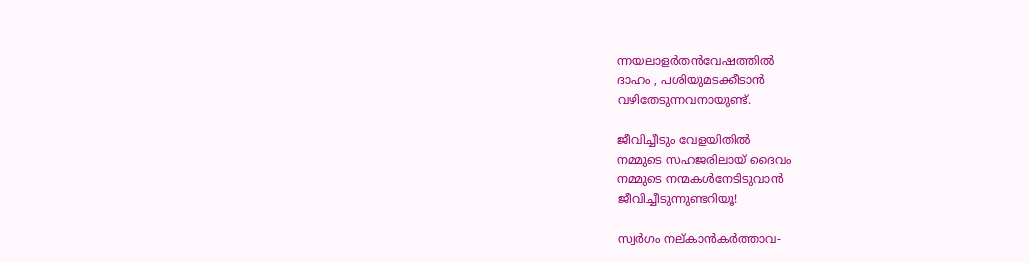ന്നയലാളര്‍തന്‍വേഷത്തില്‍
ദാഹം , പശിയുമടക്കീടാന്‍
വഴിതേടുന്നവനായുണ്ട്.

ജീവിച്ചീടും വേളയിതില്‍
നമ്മുടെ സഹജരിലായ് ദൈവം
നമ്മുടെ നന്മകള്‍നേടിടുവാന്‍
ജീവിച്ചീടുന്നുണ്ടറിയൂ!

സ്വര്‍ഗം നല്കാന്‍കര്‍ത്താവ-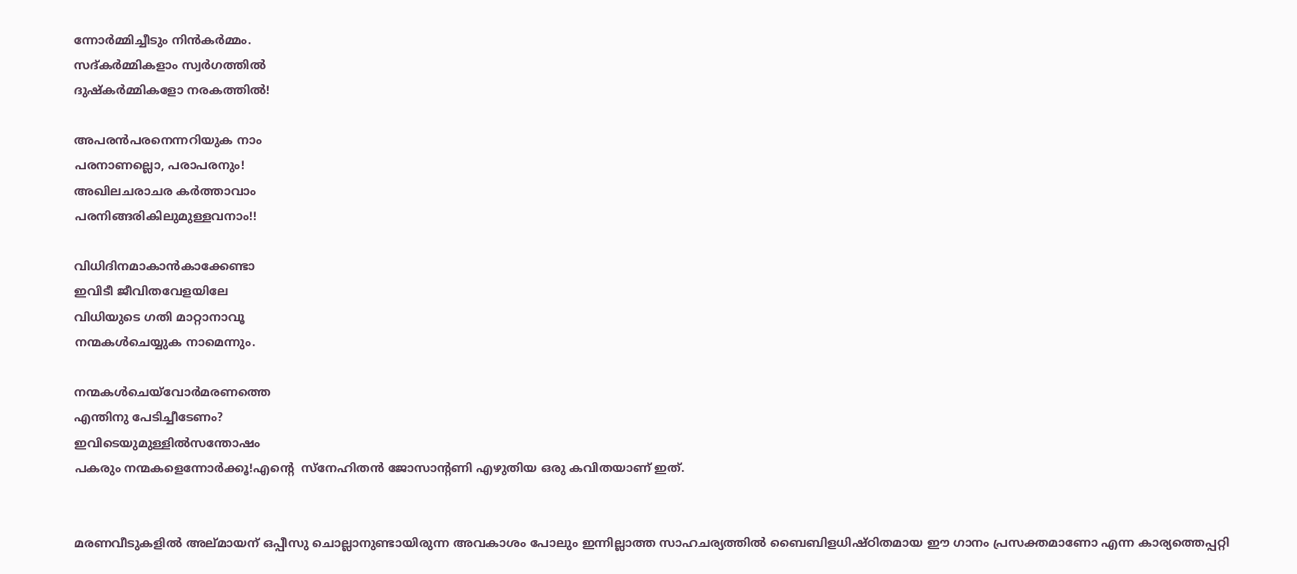ന്നോര്‍മ്മിച്ചീടും നിന്‍കര്‍മ്മം.
സദ്കര്‍മ്മികളാം സ്വര്‍ഗത്തില്‍
ദുഷ്‌കര്‍മ്മികളോ നരകത്തില്‍!

അപരന്‍പരനെന്നറിയുക നാം
പരനാണല്ലൊ, പരാപരനും!
അഖിലചരാചര കര്‍ത്താവാം
പരനിങ്ങരികിലുമുള്ളവനാം!!

വിധിദിനമാകാന്‍കാക്കേണ്ടാ
ഇവിടീ ജീവിതവേളയിലേ
വിധിയുടെ ഗതി മാറ്റാനാവൂ
നന്മകള്‍ചെയ്യുക നാമെന്നും.

നന്മകള്‍ചെയ്‌വോര്‍മരണത്തെ
എന്തിനു പേടിച്ചീടേണം?
ഇവിടെയുമുള്ളില്‍സന്തോഷം
പകരും നന്മകളെന്നോര്‍ക്കൂ!എന്‍റെ  സ്നേഹിതന്‍ ജോസാന്റണി എഴുതിയ ഒരു കവിതയാണ് ഇത്‌.


മരണവീടുകളില്‍ അല്മായന് ഒപ്പീസു ചൊല്ലാനുണ്ടായിരുന്ന അവകാശം പോലും ഇന്നില്ലാത്ത സാഹചര്യത്തില്‍ ബൈബിളധിഷ്ഠിതമായ ഈ ഗാനം പ്രസക്തമാണോ എന്ന കാര്യത്തെപ്പറ്റി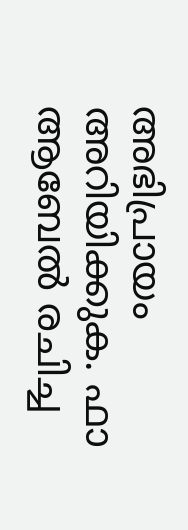അഭിപ്രായം അറിയിക്കുക. ഫാ ആബേല്‍ രചിച്ച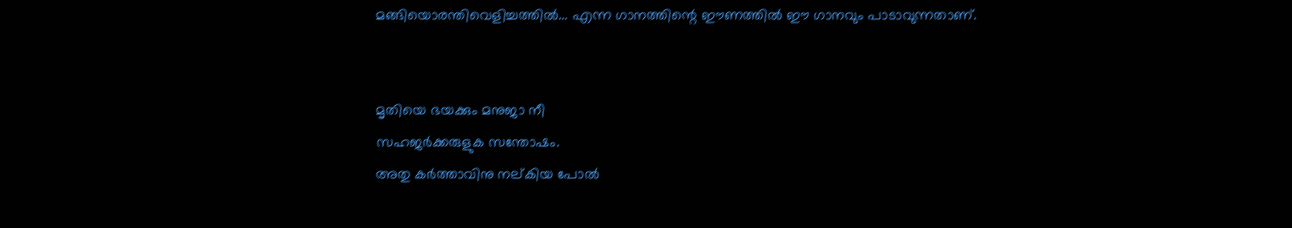മങ്ങിയൊരന്തിവെളിച്ചത്തില്‍... എന്ന ഗാനത്തിന്റെ ഈണത്തില്‍ ഈ ഗാനവും പാടാവുന്നതാണ്.


മൃതിയെ ഭയക്കും മനുജാ നീ
സഹജര്‍ക്കരുളുക സന്തോഷം.
അതു കര്‍ത്താവിനു നല്കിയ പോല്‍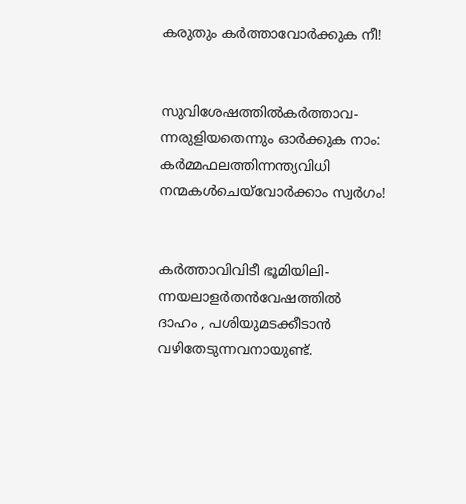കരുതും കര്‍ത്താവോര്‍ക്കുക നീ!


സുവിശേഷത്തില്‍കര്‍ത്താവ-
ന്നരുളിയതെന്നും ഓര്‍ക്കുക നാം:
കര്‍മ്മഫലത്തിന്നന്ത്യവിധി
നന്മകള്‍ചെയ്‌വോര്‍ക്കാം സ്വര്‍ഗം!


കര്‍ത്താവിവിടീ ഭൂമിയിലി-
ന്നയലാളര്‍തന്‍വേഷത്തില്‍
ദാഹം , പശിയുമടക്കീടാന്‍
വഴിതേടുന്നവനായുണ്ട്.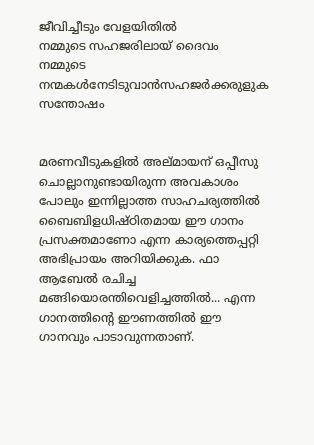ജീവിച്ചീടും വേളയിതില്‍
നമ്മുടെ സഹജരിലായ് ദൈവം
നമ്മുടെ നന്മകള്‍നേടിടുവാന്‍സഹജര്‍ക്കരുളുക സന്തോഷം


മരണവീടുകളില്‍ അല്മായന് ഒപ്പീസു ചൊല്ലാനുണ്ടായിരുന്ന അവകാശം പോലും ഇന്നില്ലാത്ത സാഹചര്യത്തില്‍ ബൈബിളധിഷ്ഠിതമായ ഈ ഗാനം പ്രസക്തമാണോ എന്ന കാര്യത്തെപ്പറ്റി അഭിപ്രായം അറിയിക്കുക. ഫാ ആബേല്‍ രചിച്ച മങ്ങിയൊരന്തിവെളിച്ചത്തില്‍... എന്ന ഗാനത്തിന്റെ ഈണത്തില്‍ ഈ ഗാനവും പാടാവുന്നതാണ്.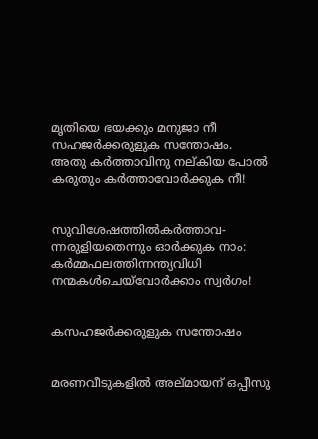മൃതിയെ ഭയക്കും മനുജാ നീ
സഹജര്‍ക്കരുളുക സന്തോഷം.
അതു കര്‍ത്താവിനു നല്കിയ പോല്‍
കരുതും കര്‍ത്താവോര്‍ക്കുക നീ!


സുവിശേഷത്തില്‍കര്‍ത്താവ-
ന്നരുളിയതെന്നും ഓര്‍ക്കുക നാം:
കര്‍മ്മഫലത്തിന്നന്ത്യവിധി
നന്മകള്‍ചെയ്‌വോര്‍ക്കാം സ്വര്‍ഗം!


കസഹജര്‍ക്കരുളുക സന്തോഷം


മരണവീടുകളില്‍ അല്മായന് ഒപ്പീസു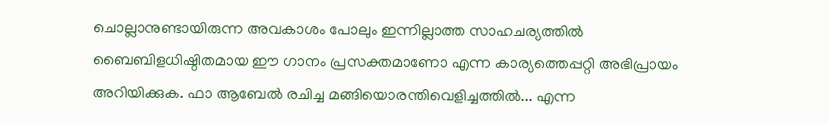ചൊല്ലാനുണ്ടായിരുന്ന അവകാശം പോലും ഇന്നില്ലാത്ത സാഹചര്യത്തില്‍ ബൈബിളധിഷ്ഠിതമായ ഈ ഗാനം പ്രസക്തമാണോ എന്ന കാര്യത്തെപ്പറ്റി അഭിപ്രായം അറിയിക്കുക. ഫാ ആബേല്‍ രചിച്ച മങ്ങിയൊരന്തിവെളിച്ചത്തില്‍... എന്ന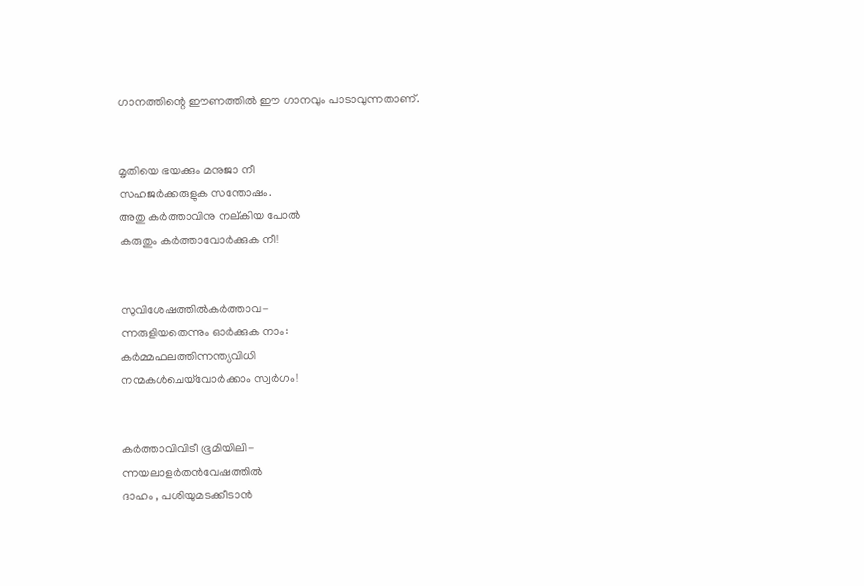ഗാനത്തിന്റെ ഈണത്തില്‍ ഈ ഗാനവും പാടാവുന്നതാണ്.


മൃതിയെ ഭയക്കും മനുജാ നീ
സഹജര്‍ക്കരുളുക സന്തോഷം.
അതു കര്‍ത്താവിനു നല്കിയ പോല്‍
കരുതും കര്‍ത്താവോര്‍ക്കുക നീ!


സുവിശേഷത്തില്‍കര്‍ത്താവ-
ന്നരുളിയതെന്നും ഓര്‍ക്കുക നാം:
കര്‍മ്മഫലത്തിന്നന്ത്യവിധി
നന്മകള്‍ചെയ്‌വോര്‍ക്കാം സ്വര്‍ഗം!


കര്‍ത്താവിവിടീ ഭൂമിയിലി-
ന്നയലാളര്‍തന്‍വേഷത്തില്‍
ദാഹം , പശിയുമടക്കീടാന്‍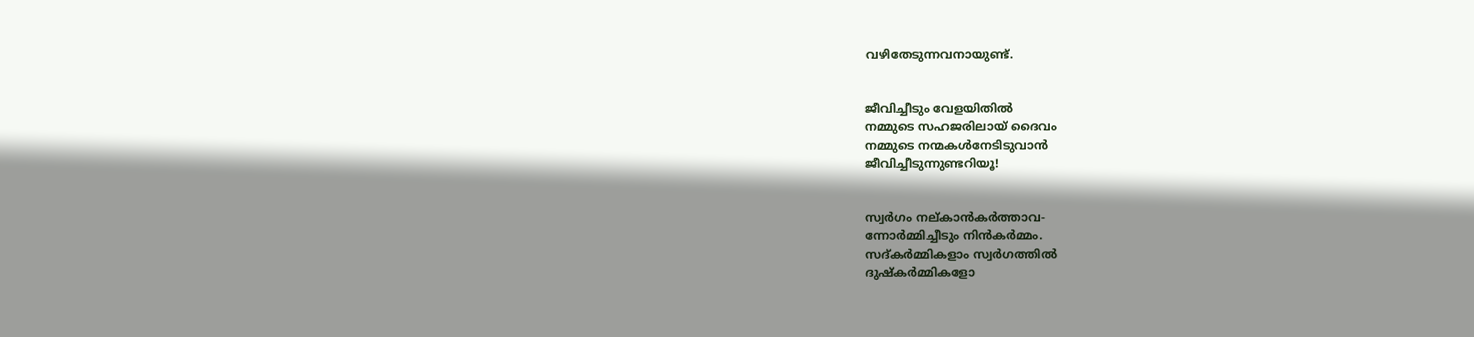വഴിതേടുന്നവനായുണ്ട്.


ജീവിച്ചീടും വേളയിതില്‍
നമ്മുടെ സഹജരിലായ് ദൈവം
നമ്മുടെ നന്മകള്‍നേടിടുവാന്‍
ജീവിച്ചീടുന്നുണ്ടറിയൂ!


സ്വര്‍ഗം നല്കാന്‍കര്‍ത്താവ-
ന്നോര്‍മ്മിച്ചീടും നിന്‍കര്‍മ്മം.
സദ്കര്‍മ്മികളാം സ്വര്‍ഗത്തില്‍
ദുഷ്‌കര്‍മ്മികളോ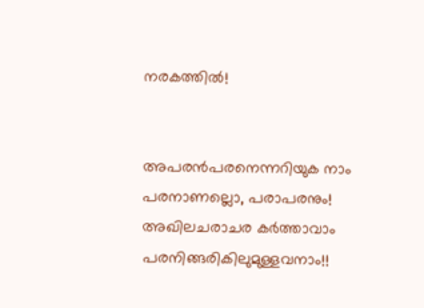നരകത്തില്‍!


അപരന്‍പരനെന്നറിയുക നാം
പരനാണല്ലൊ, പരാപരനും!
അഖിലചരാചര കര്‍ത്താവാം
പരനിങ്ങരികിലുമുള്ളവനാം!!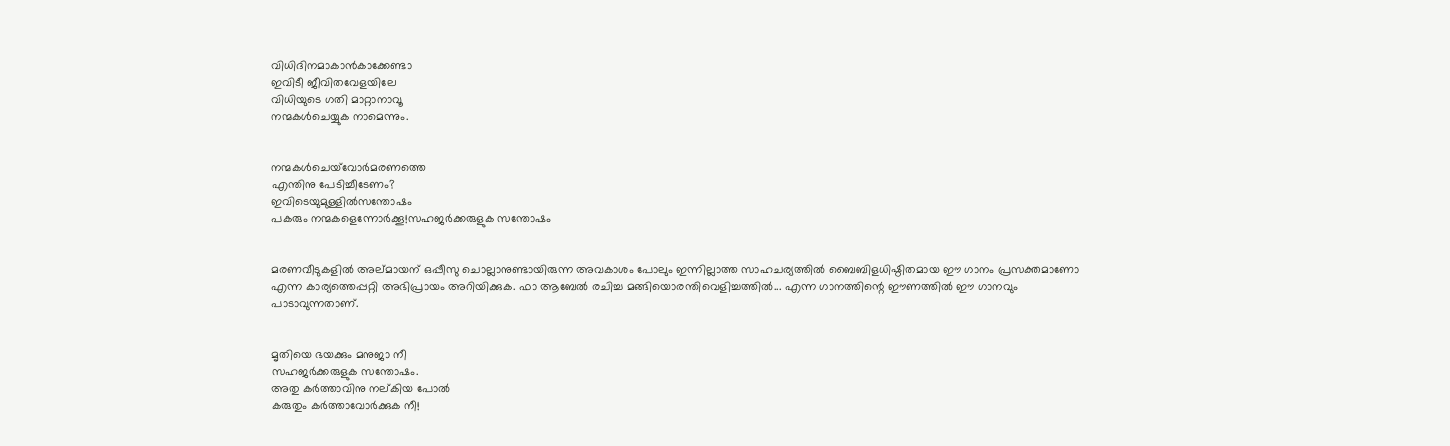വിധിദിനമാകാന്‍കാക്കേണ്ടാ
ഇവിടീ ജീവിതവേളയിലേ
വിധിയുടെ ഗതി മാറ്റാനാവൂ
നന്മകള്‍ചെയ്യുക നാമെന്നും.


നന്മകള്‍ചെയ്‌വോര്‍മരണത്തെ
എന്തിനു പേടിച്ചീടേണം?
ഇവിടെയുമുള്ളില്‍സന്തോഷം
പകരും നന്മകളെന്നോര്‍ക്കൂ!സഹജര്‍ക്കരുളുക സന്തോഷം


മരണവീടുകളില്‍ അല്മായന് ഒപ്പീസു ചൊല്ലാനുണ്ടായിരുന്ന അവകാശം പോലും ഇന്നില്ലാത്ത സാഹചര്യത്തില്‍ ബൈബിളധിഷ്ഠിതമായ ഈ ഗാനം പ്രസക്തമാണോ എന്ന കാര്യത്തെപ്പറ്റി അഭിപ്രായം അറിയിക്കുക. ഫാ ആബേല്‍ രചിച്ച മങ്ങിയൊരന്തിവെളിച്ചത്തില്‍... എന്ന ഗാനത്തിന്റെ ഈണത്തില്‍ ഈ ഗാനവും പാടാവുന്നതാണ്.


മൃതിയെ ഭയക്കും മനുജാ നീ
സഹജര്‍ക്കരുളുക സന്തോഷം.
അതു കര്‍ത്താവിനു നല്കിയ പോല്‍
കരുതും കര്‍ത്താവോര്‍ക്കുക നീ!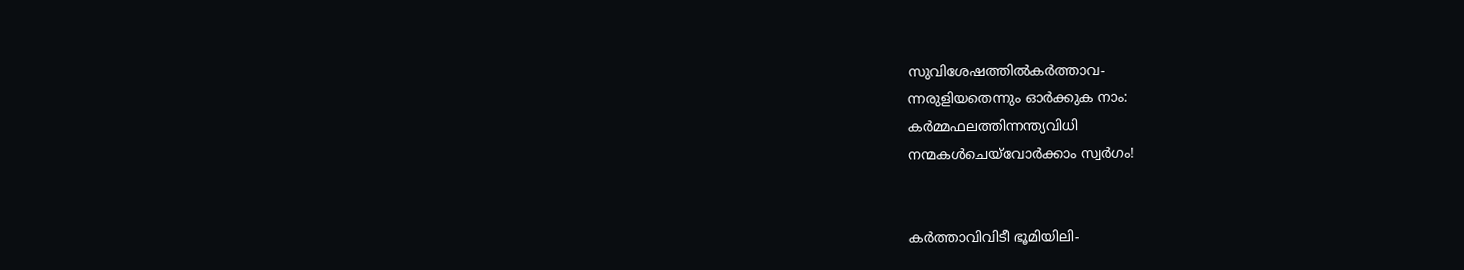സുവിശേഷത്തില്‍കര്‍ത്താവ-
ന്നരുളിയതെന്നും ഓര്‍ക്കുക നാം:
കര്‍മ്മഫലത്തിന്നന്ത്യവിധി
നന്മകള്‍ചെയ്‌വോര്‍ക്കാം സ്വര്‍ഗം!


കര്‍ത്താവിവിടീ ഭൂമിയിലി-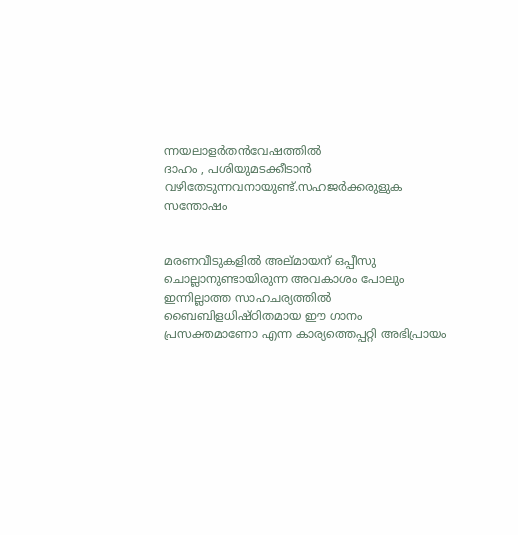ന്നയലാളര്‍തന്‍വേഷത്തില്‍
ദാഹം , പശിയുമടക്കീടാന്‍
വഴിതേടുന്നവനായുണ്ട്.സഹജര്‍ക്കരുളുക സന്തോഷം


മരണവീടുകളില്‍ അല്മായന് ഒപ്പീസു ചൊല്ലാനുണ്ടായിരുന്ന അവകാശം പോലും ഇന്നില്ലാത്ത സാഹചര്യത്തില്‍ ബൈബിളധിഷ്ഠിതമായ ഈ ഗാനം പ്രസക്തമാണോ എന്ന കാര്യത്തെപ്പറ്റി അഭിപ്രായം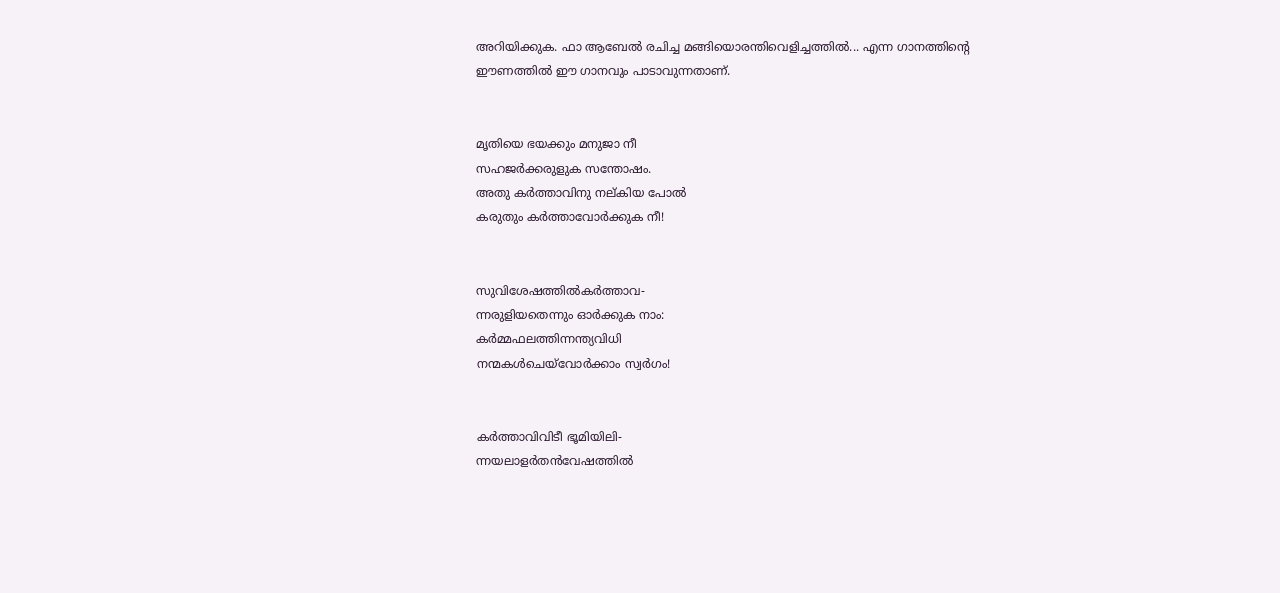അറിയിക്കുക. ഫാ ആബേല്‍ രചിച്ച മങ്ങിയൊരന്തിവെളിച്ചത്തില്‍... എന്ന ഗാനത്തിന്റെ ഈണത്തില്‍ ഈ ഗാനവും പാടാവുന്നതാണ്.


മൃതിയെ ഭയക്കും മനുജാ നീ
സഹജര്‍ക്കരുളുക സന്തോഷം.
അതു കര്‍ത്താവിനു നല്കിയ പോല്‍
കരുതും കര്‍ത്താവോര്‍ക്കുക നീ!


സുവിശേഷത്തില്‍കര്‍ത്താവ-
ന്നരുളിയതെന്നും ഓര്‍ക്കുക നാം:
കര്‍മ്മഫലത്തിന്നന്ത്യവിധി
നന്മകള്‍ചെയ്‌വോര്‍ക്കാം സ്വര്‍ഗം!


കര്‍ത്താവിവിടീ ഭൂമിയിലി-
ന്നയലാളര്‍തന്‍വേഷത്തില്‍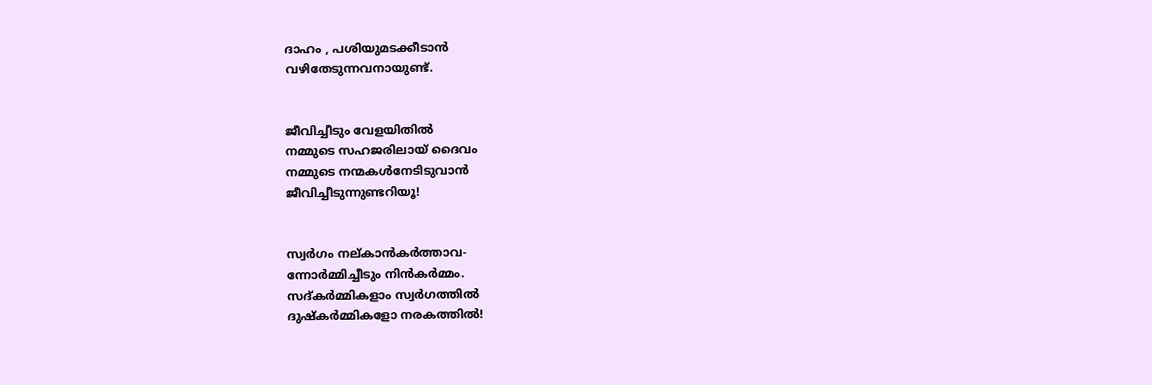ദാഹം , പശിയുമടക്കീടാന്‍
വഴിതേടുന്നവനായുണ്ട്.


ജീവിച്ചീടും വേളയിതില്‍
നമ്മുടെ സഹജരിലായ് ദൈവം
നമ്മുടെ നന്മകള്‍നേടിടുവാന്‍
ജീവിച്ചീടുന്നുണ്ടറിയൂ!


സ്വര്‍ഗം നല്കാന്‍കര്‍ത്താവ-
ന്നോര്‍മ്മിച്ചീടും നിന്‍കര്‍മ്മം.
സദ്കര്‍മ്മികളാം സ്വര്‍ഗത്തില്‍
ദുഷ്‌കര്‍മ്മികളോ നരകത്തില്‍!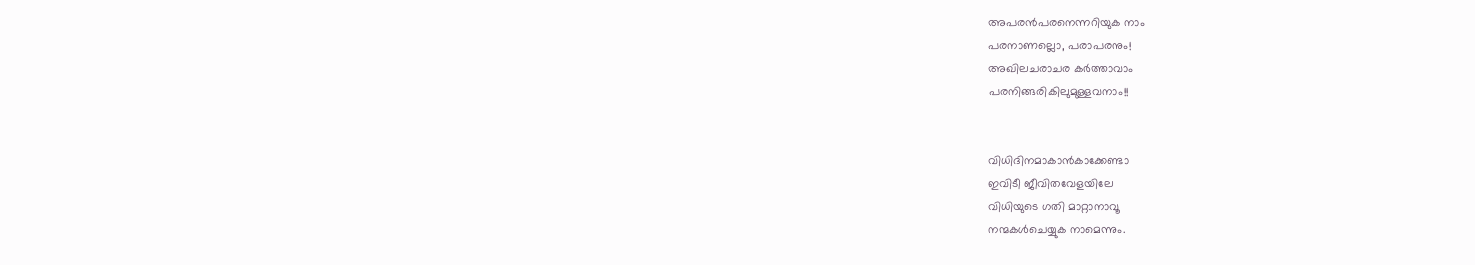അപരന്‍പരനെന്നറിയുക നാം
പരനാണല്ലൊ, പരാപരനും!
അഖിലചരാചര കര്‍ത്താവാം
പരനിങ്ങരികിലുമുള്ളവനാം!!


വിധിദിനമാകാന്‍കാക്കേണ്ടാ
ഇവിടീ ജീവിതവേളയിലേ
വിധിയുടെ ഗതി മാറ്റാനാവൂ
നന്മകള്‍ചെയ്യുക നാമെന്നും.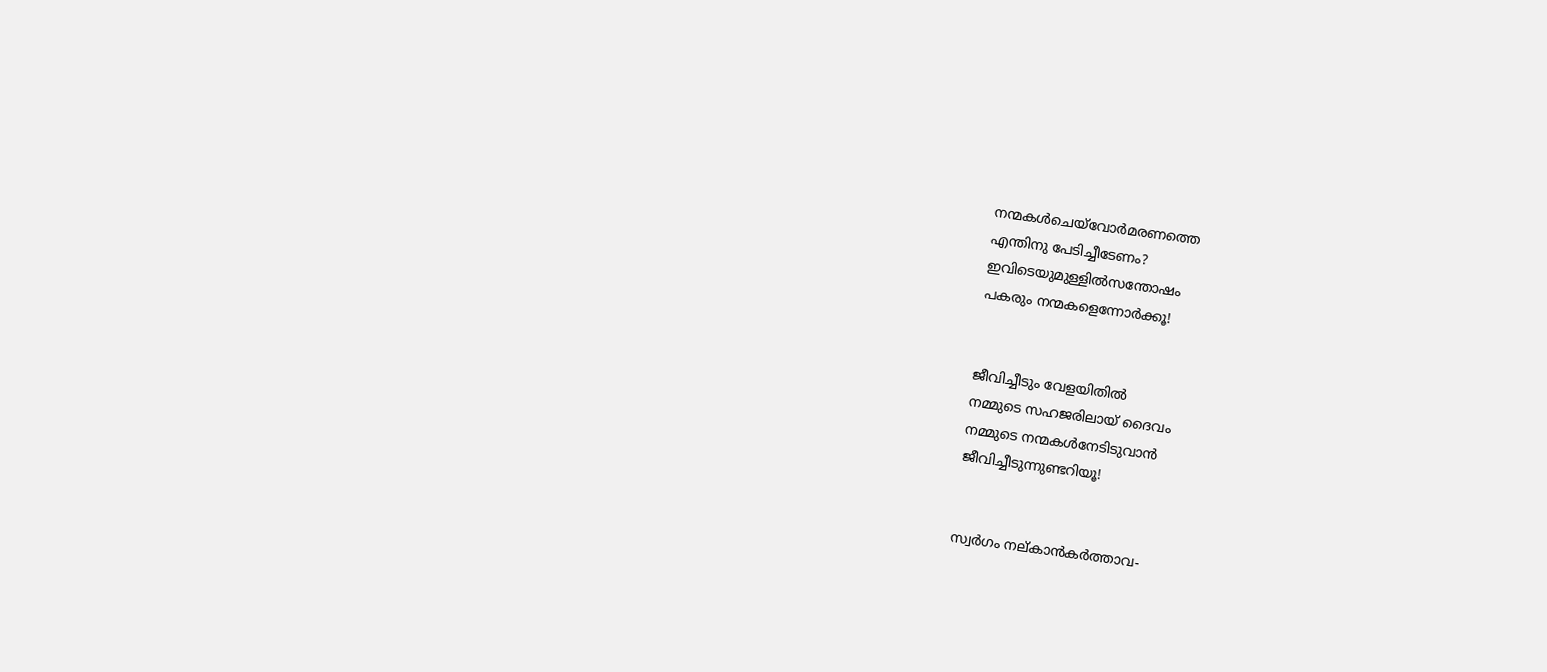നന്മകള്‍ചെയ്‌വോര്‍മരണത്തെ
എന്തിനു പേടിച്ചീടേണം?
ഇവിടെയുമുള്ളില്‍സന്തോഷം
പകരും നന്മകളെന്നോര്‍ക്കൂ!


ജീവിച്ചീടും വേളയിതില്‍
നമ്മുടെ സഹജരിലായ് ദൈവം
നമ്മുടെ നന്മകള്‍നേടിടുവാന്‍
ജീവിച്ചീടുന്നുണ്ടറിയൂ!


സ്വര്‍ഗം നല്കാന്‍കര്‍ത്താവ-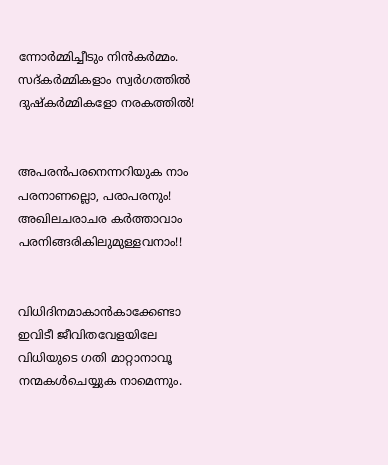ന്നോര്‍മ്മിച്ചീടും നിന്‍കര്‍മ്മം.
സദ്കര്‍മ്മികളാം സ്വര്‍ഗത്തില്‍
ദുഷ്‌കര്‍മ്മികളോ നരകത്തില്‍!


അപരന്‍പരനെന്നറിയുക നാം
പരനാണല്ലൊ, പരാപരനും!
അഖിലചരാചര കര്‍ത്താവാം
പരനിങ്ങരികിലുമുള്ളവനാം!!


വിധിദിനമാകാന്‍കാക്കേണ്ടാ
ഇവിടീ ജീവിതവേളയിലേ
വിധിയുടെ ഗതി മാറ്റാനാവൂ
നന്മകള്‍ചെയ്യുക നാമെന്നും.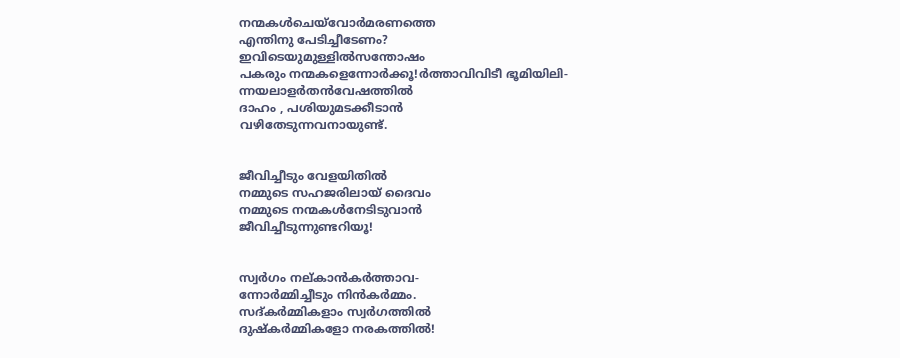നന്മകള്‍ചെയ്‌വോര്‍മരണത്തെ
എന്തിനു പേടിച്ചീടേണം?
ഇവിടെയുമുള്ളില്‍സന്തോഷം
പകരും നന്മകളെന്നോര്‍ക്കൂ!ര്‍ത്താവിവിടീ ഭൂമിയിലി-
ന്നയലാളര്‍തന്‍വേഷത്തില്‍
ദാഹം , പശിയുമടക്കീടാന്‍
വഴിതേടുന്നവനായുണ്ട്.


ജീവിച്ചീടും വേളയിതില്‍
നമ്മുടെ സഹജരിലായ് ദൈവം
നമ്മുടെ നന്മകള്‍നേടിടുവാന്‍
ജീവിച്ചീടുന്നുണ്ടറിയൂ!


സ്വര്‍ഗം നല്കാന്‍കര്‍ത്താവ-
ന്നോര്‍മ്മിച്ചീടും നിന്‍കര്‍മ്മം.
സദ്കര്‍മ്മികളാം സ്വര്‍ഗത്തില്‍
ദുഷ്‌കര്‍മ്മികളോ നരകത്തില്‍!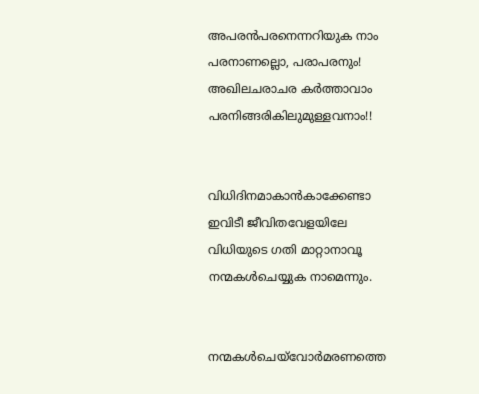അപരന്‍പരനെന്നറിയുക നാം
പരനാണല്ലൊ, പരാപരനും!
അഖിലചരാചര കര്‍ത്താവാം
പരനിങ്ങരികിലുമുള്ളവനാം!!


വിധിദിനമാകാന്‍കാക്കേണ്ടാ
ഇവിടീ ജീവിതവേളയിലേ
വിധിയുടെ ഗതി മാറ്റാനാവൂ
നന്മകള്‍ചെയ്യുക നാമെന്നും.


നന്മകള്‍ചെയ്‌വോര്‍മരണത്തെ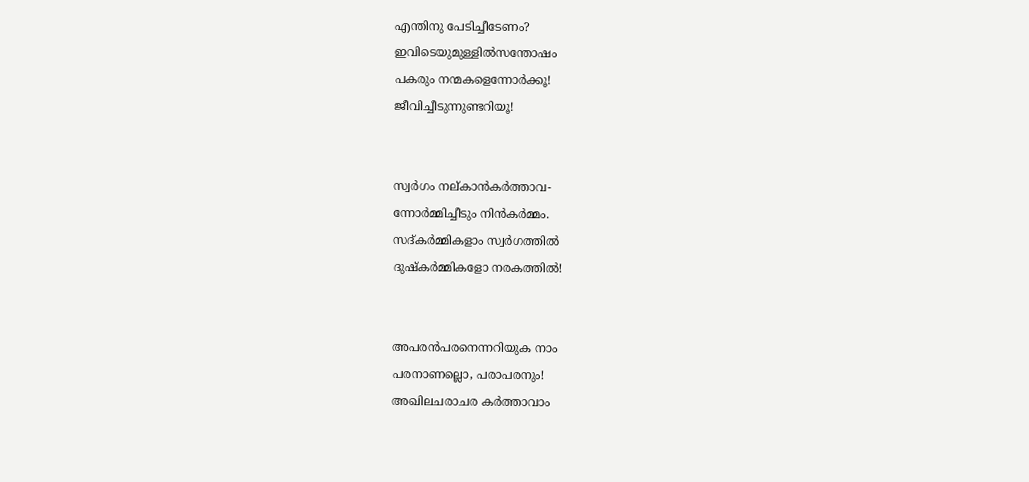എന്തിനു പേടിച്ചീടേണം?
ഇവിടെയുമുള്ളില്‍സന്തോഷം
പകരും നന്മകളെന്നോര്‍ക്കൂ!
ജീവിച്ചീടുന്നുണ്ടറിയൂ!


സ്വര്‍ഗം നല്കാന്‍കര്‍ത്താവ-
ന്നോര്‍മ്മിച്ചീടും നിന്‍കര്‍മ്മം.
സദ്കര്‍മ്മികളാം സ്വര്‍ഗത്തില്‍
ദുഷ്‌കര്‍മ്മികളോ നരകത്തില്‍!


അപരന്‍പരനെന്നറിയുക നാം
പരനാണല്ലൊ, പരാപരനും!
അഖിലചരാചര കര്‍ത്താവാം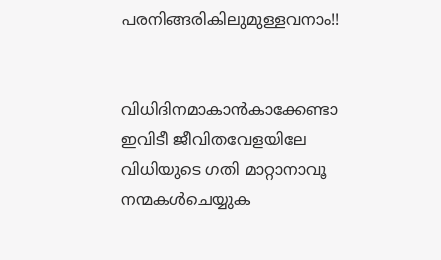പരനിങ്ങരികിലുമുള്ളവനാം!!


വിധിദിനമാകാന്‍കാക്കേണ്ടാ
ഇവിടീ ജീവിതവേളയിലേ
വിധിയുടെ ഗതി മാറ്റാനാവൂ
നന്മകള്‍ചെയ്യുക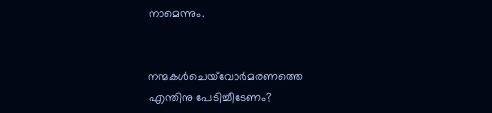നാമെന്നും.


നന്മകള്‍ചെയ്‌വോര്‍മരണത്തെ
എന്തിനു പേടിച്ചീടേണം?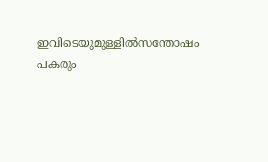ഇവിടെയുമുള്ളില്‍സന്തോഷം
പകരും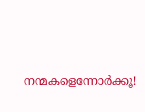നന്മകളെന്നോര്‍ക്കൂ!